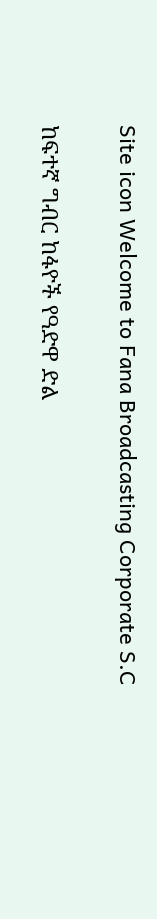Site icon Welcome to Fana Broadcasting Corporate S.C

ከፍተኛ ግብር ከፋዮች የዓድዋ ድል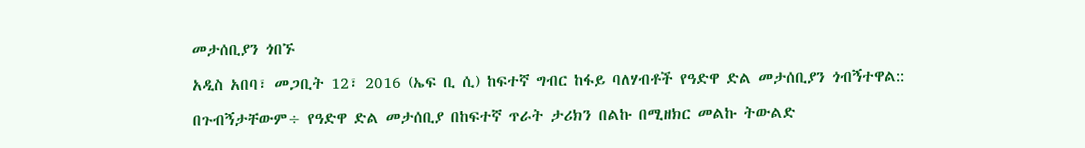መታሰቢያን ጎበኙ

አዲስ አበባ፣ መጋቢት 12፣ 2016 (ኤፍ ቢ ሲ) ከፍተኛ ግብር ከፋይ ባለሃብቶች የዓድዋ ድል መታሰቢያን ጎብኝተዋል::

በጉብኝታቸውም÷ የዓድዋ ድል መታሰቢያ በከፍተኛ ጥራት ታሪክን በልኩ በሚዘክር መልኩ ትውልድ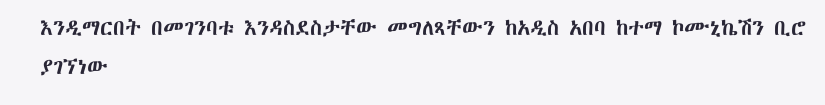እንዲማርበት በመገንባቱ እንዳስደስታቸው መግለጻቸውን ከአዲስ አበባ ከተማ ኮሙኒኬሽን ቢሮ ያገኘነው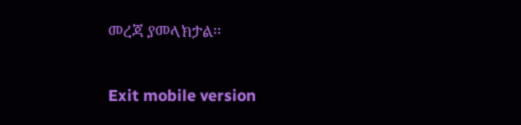መረጃ ያመላክታል፡፡

Exit mobile version